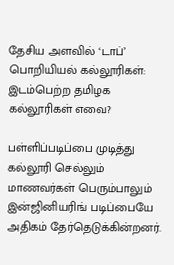தேசிய அளவில் ‘டாப்’ பொறியியல் கல்லூரிகள்: இடம்பெற்ற தமிழக கல்லூரிகள் எவை?

பள்ளிப்படிப்பை முடித்து கல்லூரி செல்லும் மாணவர்கள் பெரும்பாலும் இன்ஜினியரிங் படிப்பையே அதிகம் தேர்தெடுக்கின்றனர்.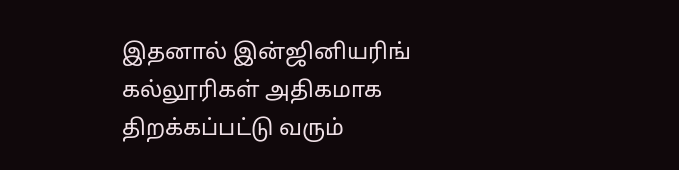இதனால் இன்ஜினியரிங் கல்லூரிகள் அதிகமாக திறக்கப்பட்டு வரும்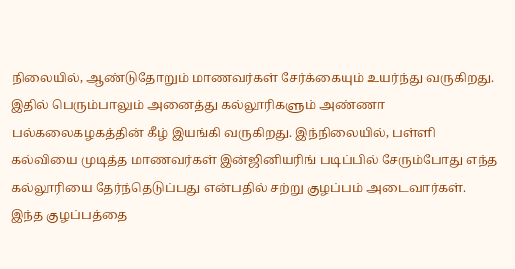நிலையில், ஆண்டுதோறும் மாணவர்கள் சேர்க்கையும் உயர்ந்து வருகிறது. இதில் பெரும்பாலும் அனைத்து கல்லூரிகளும் அண்ணா பல்கலைகழகத்தின் கீழ் இயங்கி வருகிறது. இந்நிலையில், பள்ளி கல்வியை முடித்த மாணவர்கள் இன்ஜினியரிங் படிப்பில் சேரும்போது எந்த கல்லூரியை தேர்ந்தெடுப்பது என்பதில் சற்று குழப்பம் அடைவார்கள். இந்த குழப்பத்தை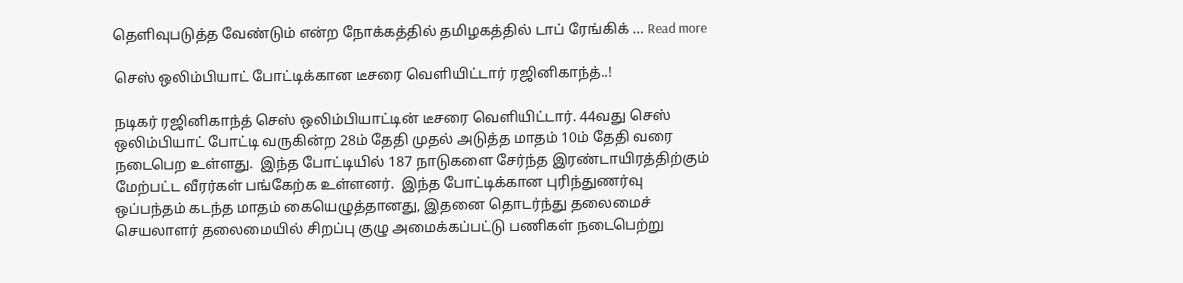தெளிவுபடுத்த வேண்டும் என்ற நோக்கத்தில் தமிழகத்தில் டாப் ரேங்கிக் … Read more

செஸ் ஒலிம்பியாட் போட்டிக்கான டீசரை வெளியிட்டார் ரஜினிகாந்த்..!

நடிகர் ரஜினிகாந்த் செஸ் ஒலிம்பியாட்டின் டீசரை வெளியிட்டார். 44வது செஸ் ஒலிம்பியாட் போட்டி வருகின்ற 28ம் தேதி முதல் அடுத்த மாதம் 10ம் தேதி வரை நடைபெற உள்ளது.  இந்த போட்டியில் 187 நாடுகளை சேர்ந்த இரண்டாயிரத்திற்கும் மேற்பட்ட வீரர்கள் பங்கேற்க உள்ளனர்.  இந்த போட்டிக்கான புரிந்துணர்வு ஒப்பந்தம் கடந்த மாதம் கையெழுத்தானது, இதனை தொடர்ந்து தலைமைச் செயலாளர் தலைமையில் சிறப்பு குழு அமைக்கப்பட்டு பணிகள் நடைபெற்று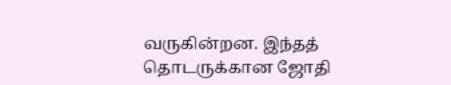வருகின்றன. இந்தத் தொடருக்கான ஜோதி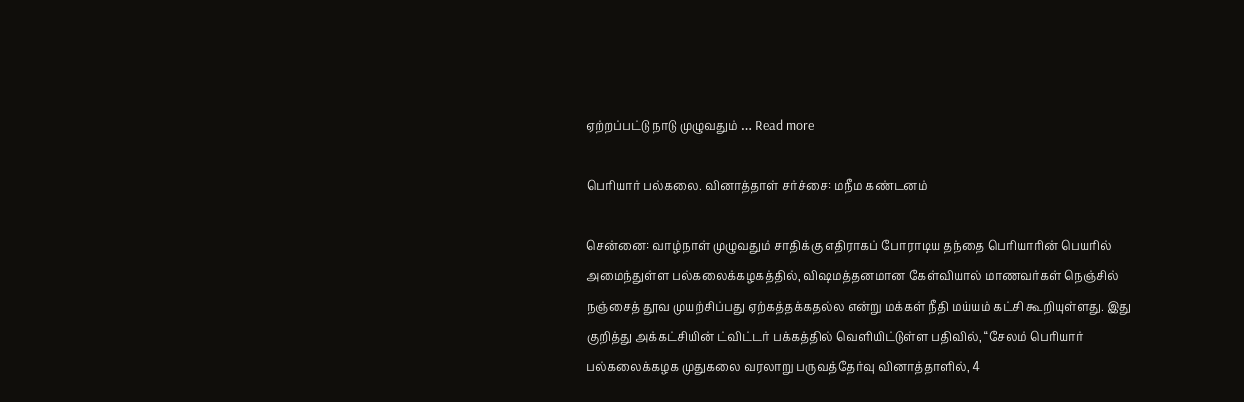ஏற்றப்பட்டு நாடு முழுவதும் … Read more

பெரியார் பல்கலை. வினாத்தாள் சர்ச்சை: மநீம கண்டனம்

சென்னை: வாழ்நாள் முழுவதும் சாதிக்கு எதிராகப் போராடிய தந்தை பெரியாரின் பெயரில் அமைந்துள்ள பல்கலைக்கழகத்தில், விஷமத்தனமான கேள்வியால் மாணவர்கள் நெஞ்சில் நஞ்சைத் தூவ முயற்சிப்பது ஏற்கத்தக்கதல்ல என்று மக்கள் நீதி மய்யம் கட்சி கூறியுள்ளது. இது குறித்து அக்கட்சியின் ட்விட்டர் பக்கத்தில் வெளியிட்டுள்ள பதிவில், “சேலம் பெரியார் பல்கலைக்கழக முதுகலை வரலாறு பருவத்தேர்வு வினாத்தாளில், 4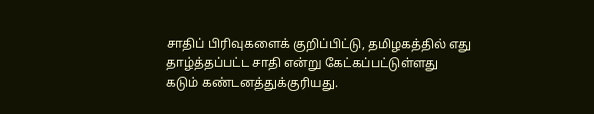சாதிப் பிரிவுகளைக் குறிப்பிட்டு, தமிழகத்தில் எது தாழ்த்தப்பட்ட சாதி என்று கேட்கப்பட்டுள்ளது கடும் கண்டனத்துக்குரியது.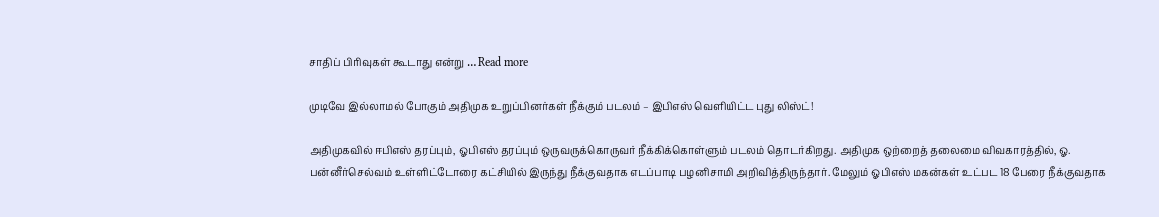சாதிப் பிரிவுகள் கூடாது என்று … Read more

முடிவே இல்லாமல் போகும் அதிமுக உறுப்பினர்கள் நீக்கும் படலம் – இபிஎஸ் வெளியிட்ட புது லிஸ்ட்!

அதிமுகவில் ஈபிஎஸ் தரப்பும், ஓபிஎஸ் தரப்பும் ஒருவருக்கொருவர் நீக்கிக்கொள்ளும் படலம் தொடர்கிறது. அதிமுக ஒற்றைத் தலைமை விவகாரத்தில், ஓ. பன்னீர்செல்வம் உள்ளிட்டோரை கட்சியில் இருந்து நீக்குவதாக எடப்பாடி பழனிசாமி அறிவித்திருந்தார். மேலும் ஓபிஎஸ் மகன்கள் உட்பட 18 பேரை நீக்குவதாக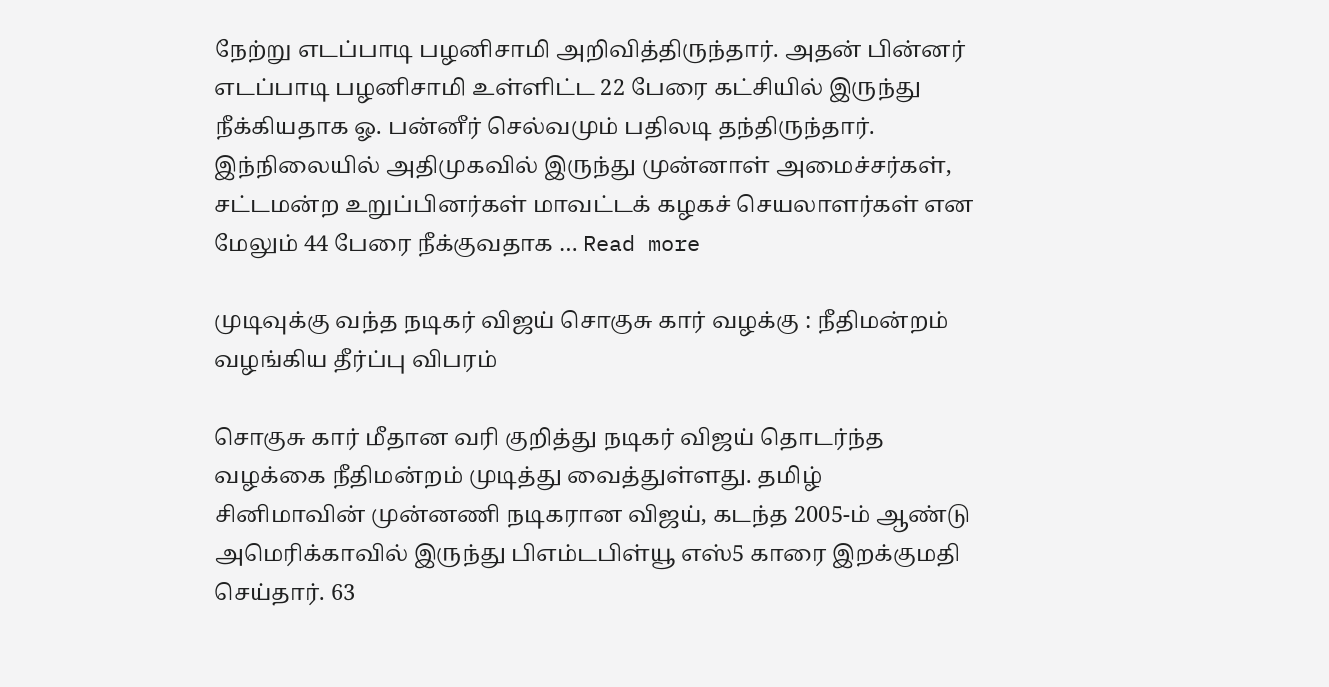நேற்று எடப்பாடி பழனிசாமி அறிவித்திருந்தார். அதன் பின்னர் எடப்பாடி பழனிசாமி உள்ளிட்ட 22 பேரை கட்சியில் இருந்து நீக்கியதாக ஓ. பன்னீர் செல்வமும் பதிலடி தந்திருந்தார். இந்நிலையில் அதிமுகவில் இருந்து முன்னாள் அமைச்சர்கள், சட்டமன்ற உறுப்பினர்கள் மாவட்டக் கழகச் செயலாளர்கள் என மேலும் 44 பேரை நீக்குவதாக … Read more

முடிவுக்கு வந்த நடிகர் விஜய் சொகுசு கார் வழக்கு : நீதிமன்றம் வழங்கிய தீர்ப்பு விபரம்

சொகுசு கார் மீதான வரி குறித்து நடிகர் விஜய் தொடர்ந்த வழக்கை நீதிமன்றம் முடித்து வைத்துள்ளது. தமிழ் சினிமாவின் முன்னணி நடிகரான விஜய், கடந்த 2005-ம் ஆண்டு அமெரிக்காவில் இருந்து பிஎம்டபிள்யூ எஸ்5 காரை இறக்குமதி செய்தார். 63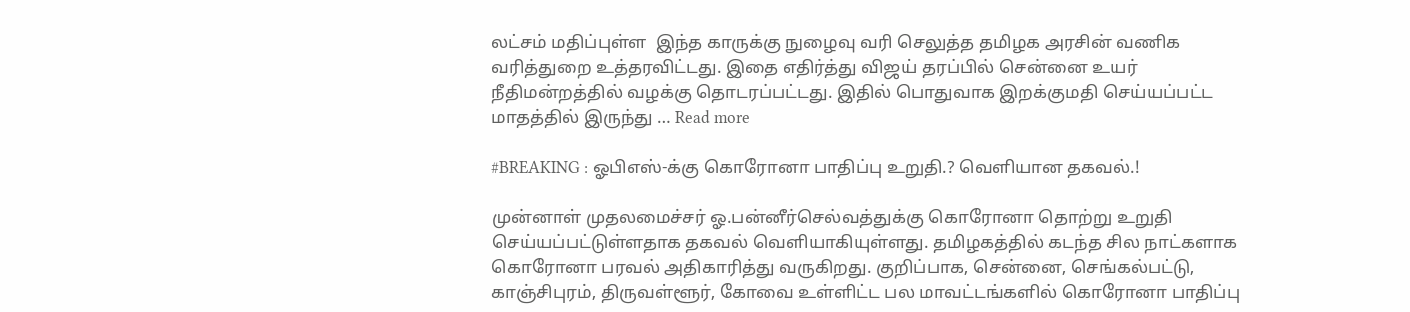லட்சம் மதிப்புள்ள  இந்த காருக்கு நுழைவு வரி செலுத்த தமிழக அரசின் வணிக வரித்துறை உத்தரவிட்டது. இதை எதிர்த்து விஜய் தரப்பில் சென்னை உயர் நீதிமன்றத்தில் வழக்கு தொடரப்பட்டது. இதில் பொதுவாக இறக்குமதி செய்யப்பட்ட மாதத்தில் இருந்து … Read more

#BREAKING : ஓபிஎஸ்-க்கு கொரோனா பாதிப்பு உறுதி.? வெளியான தகவல்.!

முன்னாள் முதலமைச்சர் ஓ.பன்னீர்செல்வத்துக்கு கொரோனா தொற்று உறுதி செய்யப்பட்டுள்ளதாக தகவல் வெளியாகியுள்ளது. தமிழகத்தில் கடந்த சில நாட்களாக கொரோனா பரவல் அதிகாரித்து வருகிறது. குறிப்பாக, சென்னை, செங்கல்பட்டு, காஞ்சிபுரம், திருவள்ளூர், கோவை உள்ளிட்ட பல மாவட்டங்களில் கொரோனா பாதிப்பு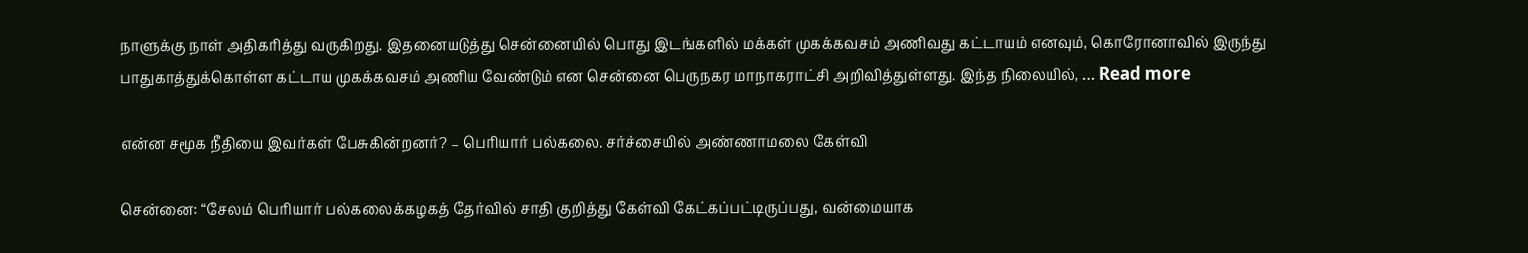நாளுக்கு நாள் அதிகரித்து வருகிறது. இதனையடுத்து சென்னையில் பொது இடங்களில் மக்கள் முகக்கவசம் அணிவது கட்டாயம் எனவும், கொரோனாவில் இருந்து பாதுகாத்துக்கொள்ள கட்டாய முகக்கவசம் அணிய வேண்டும் என சென்னை பெருநகர மாநாகராட்சி அறிவித்துள்ளது. இந்த நிலையில், … Read more

என்ன சமூக நீதியை இவர்கள் பேசுகின்றனர்? – பெரியார் பல்கலை. சர்ச்சையில் அண்ணாமலை கேள்வி

சென்னை: “சேலம் பெரியார் பல்கலைக்கழகத் தேர்வில் சாதி குறித்து கேள்வி கேட்கப்பட்டிருப்பது, வன்மையாக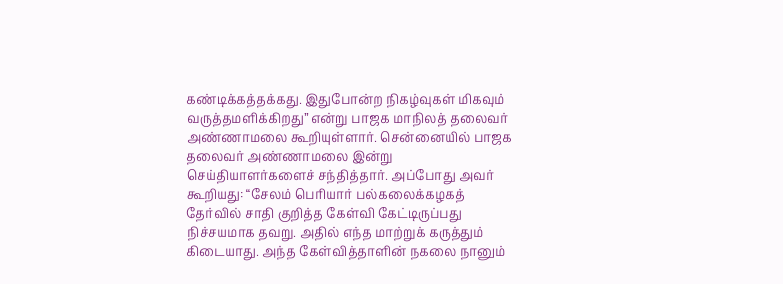கண்டிக்கத்தக்கது. இதுபோன்ற நிகழ்வுகள் மிகவும் வருத்தமளிக்கிறது” என்று பாஜக மாநிலத் தலைவர் அண்ணாமலை கூறியுள்ளார். சென்னையில் பாஜக தலைவர் அண்ணாமலை இன்று செய்தியாளர்களைச் சந்தித்தார். அப்போது அவர் கூறியது: “சேலம் பெரியார் பல்கலைக்கழகத் தேர்வில் சாதி குறித்த கேள்வி கேட்டிருப்பது நிச்சயமாக தவறு. அதில் எந்த மாற்றுக் கருத்தும் கிடையாது. அந்த கேள்வித்தாளின் நகலை நானும்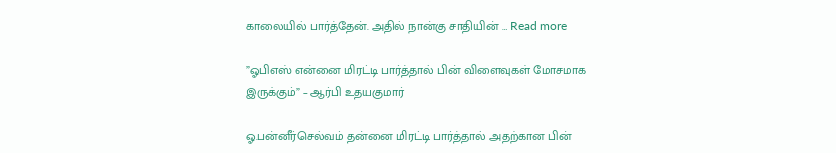காலையில் பார்த்தேன். அதில் நான்கு சாதியின் … Read more

”ஓபிஎஸ் என்னை மிரட்டி பார்த்தால் பின் விளைவுகள் மோசமாக இருக்கும்” – ஆர்பி உதயகுமார்

ஓ.பன்னீர்செல்வம் தன்னை மிரட்டி பார்த்தால் அதற்கான பின்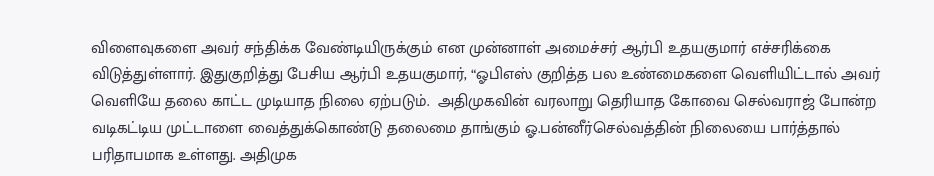விளைவுகளை அவர் சந்திக்க வேண்டியிருக்கும் என முன்னாள் அமைச்சர் ஆர்பி உதயகுமார் எச்சரிக்கை விடுத்துள்ளார். இதுகுறித்து பேசிய ஆர்பி உதயகுமார், “ஓபிஎஸ் குறித்த பல உண்மைகளை வெளியிட்டால் அவர் வெளியே தலை காட்ட முடியாத நிலை ஏற்படும்.  அதிமுகவின் வரலாறு தெரியாத கோவை செல்வராஜ் போன்ற வடிகட்டிய முட்டாளை வைத்துக்கொண்டு தலைமை தாங்கும் ஓ.பன்னீர்செல்வத்தின் நிலையை பார்த்தால் பரிதாபமாக உள்ளது. அதிமுக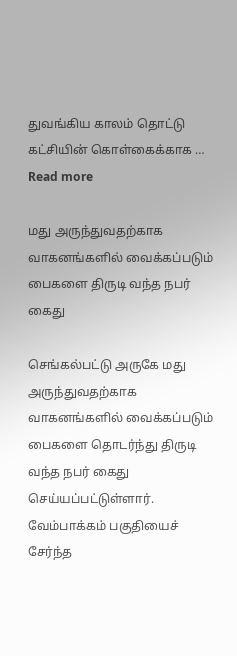துவங்கிய காலம் தொட்டு கட்சியின் கொள்கைக்காக … Read more

மது அருந்துவதற்காக வாகனங்களில் வைக்கப்படும் பைகளை திருடி வந்த நபர் கைது

செங்கல்பட்டு அருகே மது அருந்துவதற்காக வாகனங்களில் வைக்கப்படும் பைகளை தொடர்ந்து திருடி வந்த நபர் கைது செய்யப்பட்டுள்ளார். வேம்பாக்கம் பகுதியைச் சேர்ந்த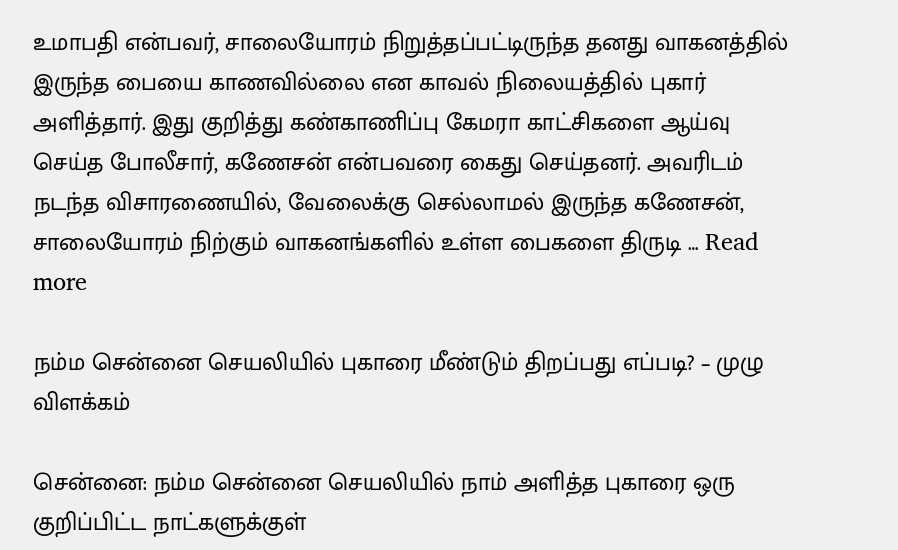உமாபதி என்பவர், சாலையோரம் நிறுத்தப்பட்டிருந்த தனது வாகனத்தில் இருந்த பையை காணவில்லை என காவல் நிலையத்தில் புகார் அளித்தார். இது குறித்து கண்காணிப்பு கேமரா காட்சிகளை ஆய்வு செய்த போலீசார், கணேசன் என்பவரை கைது செய்தனர். அவரிடம் நடந்த விசாரணையில், வேலைக்கு செல்லாமல் இருந்த கணேசன், சாலையோரம் நிற்கும் வாகனங்களில் உள்ள பைகளை திருடி … Read more

நம்ம சென்னை செயலியில் புகாரை மீண்டும் திறப்பது எப்படி? – முழு விளக்கம்

சென்னை: நம்ம சென்னை செயலியில் நாம் அளித்த புகாரை ஒரு குறிப்பிட்ட நாட்களுக்குள்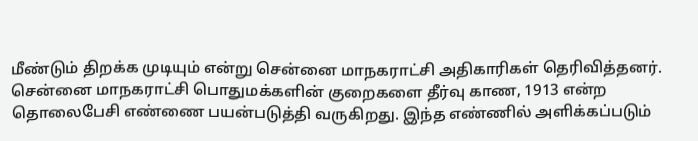மீண்டும் திறக்க முடியும் என்று சென்னை மாநகராட்சி அதிகாரிகள் தெரிவித்தனர். சென்னை மாநகராட்சி பொதுமக்களின் குறைகளை தீர்வு காண, 1913 என்ற தொலைபேசி எண்ணை பயன்படுத்தி வருகிறது. இந்த எண்ணில் அளிக்கப்படும்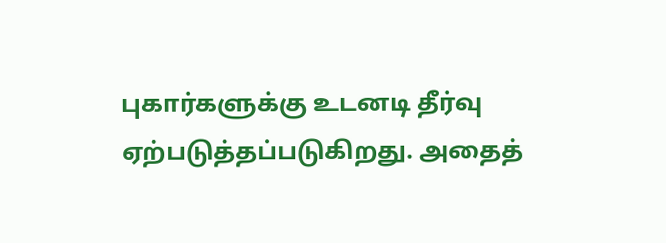புகார்களுக்கு உடனடி தீர்வு ஏற்படுத்தப்படுகிறது. அதைத்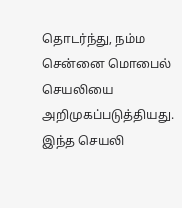தொடர்ந்து, நம்ம சென்னை மொபைல் செயலியை அறிமுகப்படுத்தியது. இந்த செயலி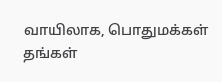வாயிலாக, பொதுமக்கள் தங்கள்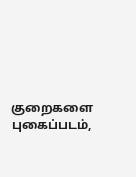குறைகளை புகைப்படம்,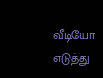வீடியோ எடுத்து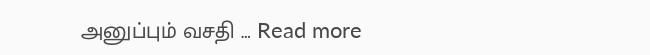அனுப்பும் வசதி … Read more